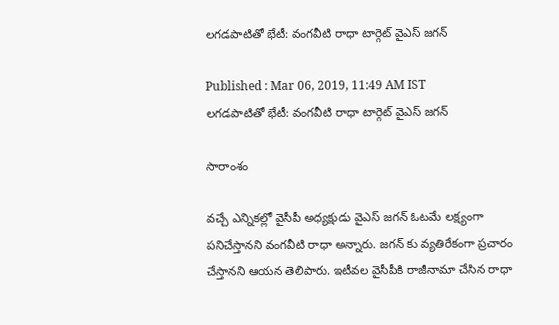లగడపాటితో భేటీ: వంగవీటి రాధా టార్గెట్ వైఎస్ జగన్

Published : Mar 06, 2019, 11:49 AM IST
లగడపాటితో భేటీ: వంగవీటి రాధా టార్గెట్ వైఎస్ జగన్

సారాంశం

వచ్చే ఎన్నికల్లో వైసీపీ అధ్యక్షుడు వైఎస్‌ జగన్‌ ఓటమే లక్ష్యంగా పనిచేస్తానని వంగవీటి రాధా అన్నారు. జగన్ కు వ్యతిరేకంగా ప్రచారం చేస్తానని ఆయన తెలిపారు. ఇటీవల వైసీపీకి రాజీనామా చేసిన రాధా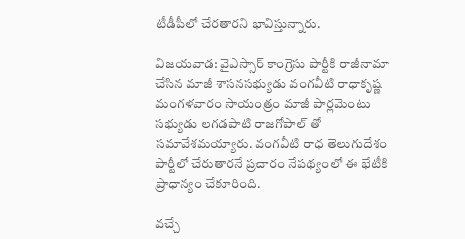టీడీపీలో చేరతారని భావిస్తున్నారు.

విజయవాడ: వైఎస్సార్ కాంగ్రెసు పార్టీకి రాజీనామా చేసిన మాజీ శాసనసభ్యుడు వంగవీటి రాధాకృష్ణ మంగళవారం సాయంత్రం మాజీ పార్లమెంటు సభ్యుడు లగడపాటి రాజగోపాల్ తో సమావేశమయ్యారు. వంగవీటి రాధ తెలుగుదేశం పార్టీలో చేరుతారనే ప్రచారం నేపథ్యంలో ఈ భేటీకి ప్రాధాన్యం చేకూరింది.

వచ్చే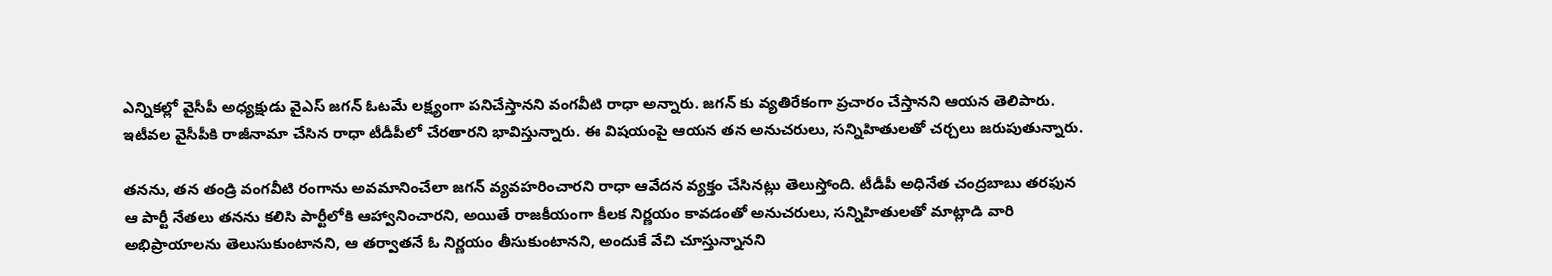ఎన్నికల్లో వైసీపీ అధ్యక్షుడు వైఎస్‌ జగన్‌ ఓటమే లక్ష్యంగా పనిచేస్తానని వంగవీటి రాధా అన్నారు. జగన్ కు వ్యతిరేకంగా ప్రచారం చేస్తానని ఆయన తెలిపారు. ఇటీవల వైసీపీకి రాజీనామా చేసిన రాధా టీడీపీలో చేరతారని భావిస్తున్నారు. ఈ విషయంపై ఆయన తన అనుచరులు, సన్నిహితులతో చర్చలు జరుపుతున్నారు.

తనను, తన తండ్రి వంగవీటి రంగాను అవమానించేలా జగన్‌ వ్యవహరించారని రాధా ఆవేదన వ్యక్తం చేసినట్లు తెలుస్తోంది. టీడీపీ అధినేత చంద్రబాబు తరఫున ఆ పార్టీ నేతలు తనను కలిసి పార్టీలోకి ఆహ్వానించారని, అయితే రాజకీయంగా కీలక నిర్ణయం కావడంతో అనుచరులు, సన్నిహితులతో మాట్లాడి వారి అభిప్రాయాలను తెలుసుకుంటానని, ఆ తర్వాతనే ఓ నిర్ణయం తీసుకుంటానని, అందుకే వేచి చూస్తున్నానని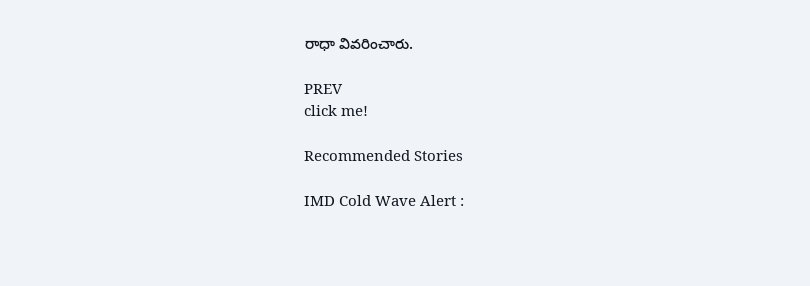రాధా వివరించారు.

PREV
click me!

Recommended Stories

IMD Cold Wave Alert :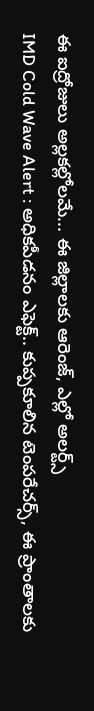ఈ ఐద్రోజులు అల్లకల్లోలమే... ఈ జిల్లాలకు ఆరెంజ్, ఎల్లో అలర్ట్స్
IMD Cold Wave Alert : అధికపీడనం ఎఫెక్ట్.. కుప్పకూలిన టెంపరేచర్స్, ఈ ప్రాంతాలకు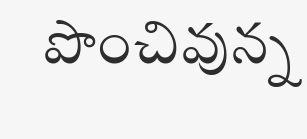పొంచివున్న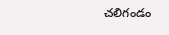చలిగండం